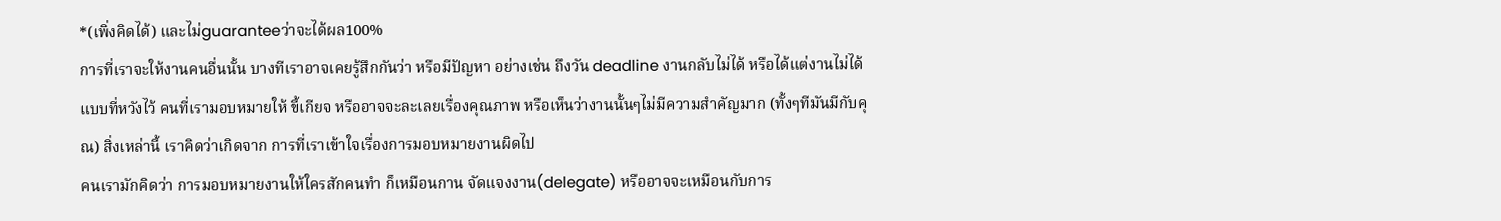*(เพิ่งคิดได้) และไม่guaranteeว่าจะได้ผล100%
การที่เราจะให้งานคนอื่นนั้น บางทีเราอาจเคยรู้สึกกันว่า หรือมีปัญหา อย่างเช่น ถึงวัน deadline งานกลับไม่ได้ หรือได้แต่งานไม่ได้แบบที่หวังไว้ คนที่เรามอบหมายให้ ขี้เกียจ หรืออาจจะละเลยเรื่องคุณภาพ หรือเห็นว่างานนั้นๆไม่มีความสำคัญมาก (ทั้งๆทีมันมีกับคุณ) สิ่งเหล่านี้ เราคิดว่าเกิดจาก การที่เราเข้าใจเรื่องการมอบหมายงานผิดไป
คนเรามักคิดว่า การมอบหมายงานให้ใครสักคนทำ ก็เหมือนกาน จัดแจงงาน(delegate) หรืออาจจะเหมือนกับการ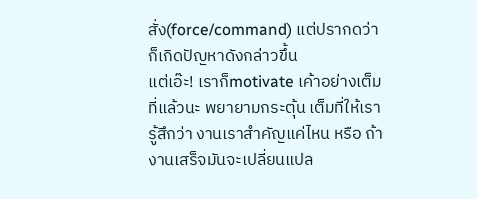สั่ง(force/command) แต่ปรากดว่าก็เกิดปัญหาดังกล่าวขึ้น
แต่เอ๊ะ! เราก็motivate เค้าอย่างเต็มที่แล้วนะ พยายามกระตุ้น เต็มที่ให้เรารู้สึกว่า งานเราสำคัญแค่ไหน หรือ ถ้างานเสร็จมันจะเปลี่ยนแปล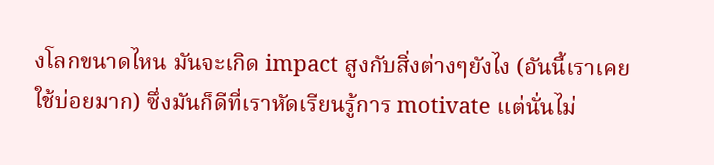งโลกขนาดไหน มันจะเกิด impact สูงกับสิ่งต่างๆยังไง (อันนี้เราเคยใช้บ่อยมาก) ซึ่งมันก็ดีที่เราหัดเรียนรู้การ motivate แต่นั่นไม่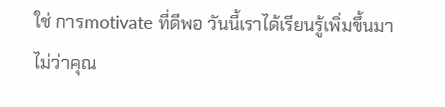ใช่ การmotivate ที่ดีพอ วันนี้เราได้เรียนรู้เพิ่มขึ้นมา
ไม่ว่าคุณ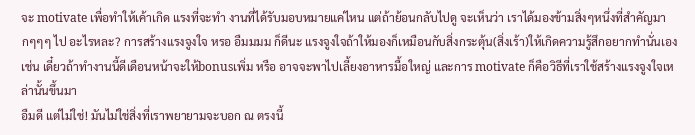จะ motivate เพื่อทำให้เค้าเกิด แรงที่จะทำ งานที่ได้รับมอบหมายแค่ไหน แต่ถ้าย้อนกลับไปดู จะเห็นว่า เราได้มองข้ามสิ่งๆหนึ่งที่สำคัญมากๆๆๆ ไป อะไรหละ? การสร้างแรงจูงใจ หรอ อืมมมม ก็ดีนะ แรงจูงใจถ้าให้มองก็เหมือนกับสิ่งกระตุ้น(สิ่งเร้า)ให้เกิดความรู้สึกอยากทำนั่นเอง เช่น เดี๋ยวถ้าทำงานนี้ดีเดือนหน้าจะให้bonusเพิ่ม หรือ อาจจะพาไปเลี้ยงอาหารมื้อใหญ่ และการ motivate ก็คือวิธีที่เราใช้สร้างแรงจูงใจเหล่านั้นขึ้นมา
อืมดี แต่ไม่ใช่! มันไม่ใช่สิ่งที่เราพยายามจะบอก ณ ตรงนี้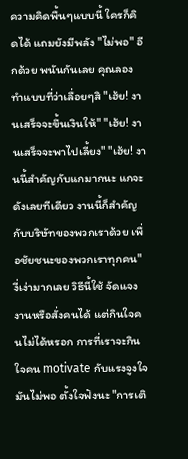ความคิดพื้นๆแบบนี้ ใครก็คิดได้ แถมยังมีพลัง "ไม่พอ" อีกด้วย พนันกันเลย คุณลองทำแบบที่ว่าเลื่อยๆสิ "เฮ้ย! งานเสร็จจะขึ้นเงินให้" "เฮ้ย! งานเสร็จจะพาไปเลี้ยง" "เฮ้ย! งานนี้สำคัญกับแกมากนะ แกจะดังเลยทีเดียว งานนี้ก็สำคัญกับบริษัทของพวกเราด้วย เพื่อชัยชนะของพวกเราทุกคน"
งี่เง่ามากเลย วิธีนี้ใช้ จัดแจงงานหรือสั่งคนได้ แต่กินใจคนไม่ได้หรอก การที่เราจะกินใจคน motivate กับแรงจูงใจมันไม่พอ ตั้งใจฟังนะ "การเติ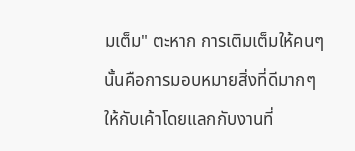มเต็ม" ตะหาก การเติมเต็มให้คนๆนั้นคือการมอบหมายสิ่งที่ดีมากๆให้กับเค้าโดยแลกกับงานที่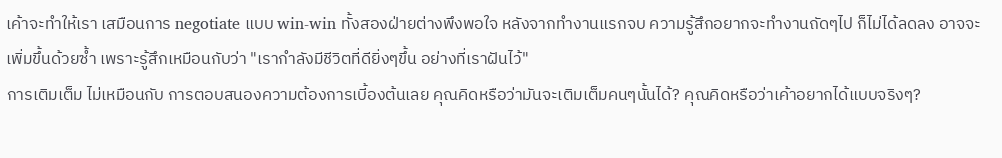เค้าจะทำให้เรา เสมือนการ negotiate แบบ win-win ทั้งสองฝ่ายต่างพึงพอใจ หลังจากทำงานแรกจบ ความรู้สึกอยากจะทำงานถัดๆไป ก็ไม่ได้ลดลง อาจจะเพิ่มขึ้นด้วยซํ้า เพราะรู้สึกเหมือนกับว่า "เรากำลังมีชีวิตที่ดียิ่งๆขึ้น อย่างที่เราฝันไว้"
การเติมเต็ม ไม่เหมือนกับ การตอบสนองความต้องการเบี้องต้นเลย คุณคิดหรือว่ามันจะเติมเต็มคนๆนั้นได้? คุณคิดหรือว่าเค้าอยากได้แบบจริงๆ?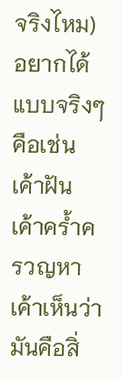จริงไหม) อยากได้แบบจริงๆคือเช่น เค้าฝัน เค้าครํ้าครวญหา เค้าเห็นว่ามันคือสิ่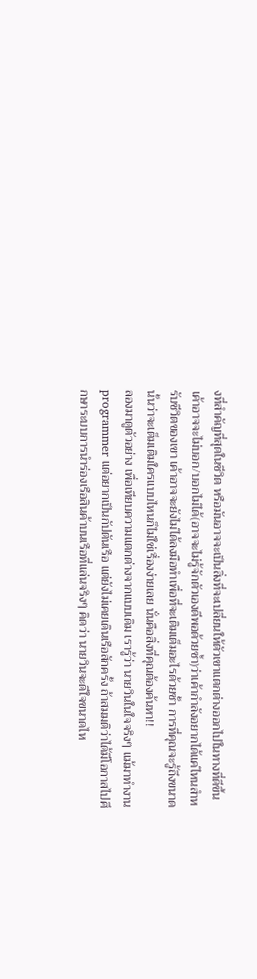งที่สำคัญที่สุดในชีวิต หรือมันอาจจะเป็นสิ่งที่จะเปลี่ยนให้ตัวเขาแตกต่างออกไปในทางที่ดีขึ้น เค้าอาจจะไม่บอก/บอกไม่ได้(อาจจะไม่รู้จักตัวเองดีพอด้วยซํ้า)ว่าเค้ากำลังอยากได้แค่ไหนสำหรับชีวิตของเขา เค้าอาจจะยังไม่ได้ลงมือทำเพื่อที่จะเติมเต็มอะไรด้วยซั้า การที่คุณจะรู้ถึงขนาดนั้นว่าจะเต็มเติมใครแบบไหนก็ไม่ใช่เรื่องง่ายเลย นั่นคือสิ่งที่คุณต้องค้นหา!!
ลองมาดูตัวอย่าง เพื่อเทียบความแตกต่างจากแบบเดิม เรารู้ว่า นายวินในใจจริงๆ แม้มาทำงาน programmer แต่อยากเป็นกัปตันเรือ แต่ยังไม่เคยเดินเรือสักครั้ง ถ้าสมมติว่าได้มีโอกาสไปศึกษาระบบการนำร่องเรือสินค้าบนเรือที่แล่นจริงๆ คิดว่า นายวินจะดีใจขนาดไห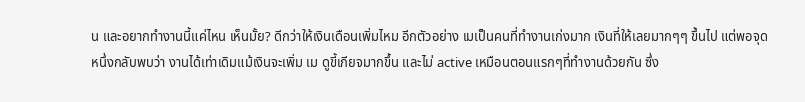น และอยากทำงานนี้แค่ไหน เห็นมั้ย? ดีกว่าให้เงินเดือนเพิ่มไหม อีกตัวอย่าง เมเป็นคนที่ทำงานเก่งมาก เงินที่ให้เลยมากๆๆ ขึ้นไป แต่พอจุดหนึ่งกลับพบว่า งานได้เท่าเดิมแม้เงินจะเพิ่ม เม ดูขี้เกียจมากขึ้น และไม่ active เหมือนตอนแรกๆที่ทำงานด้วยกัน ซึ่ง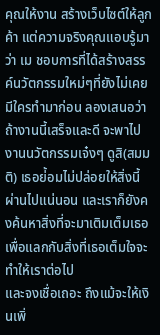คุณให้งาน สร้างเว็บไซต์ให้ลูกค้า แต่ความจริงคุณแอบรู้มาว่า เม ชอบการที่ได้สร้างสรรค์นวัตกรรมใหม่ๆที่ยังไม่เคยมีใครทำมาก่อน ลองเสนอว่าถ้างานนี้เสร็จและดี จะพาไปงานนวัตกรรมเจ๋งๆ ดูสิ(สมมติ) เธอย่้อมไม่ปล่อยให้สิ่งนี้ผ่านไปแน่นอน และเราก็ยังคงค้นหาสิ่งที่จะมาเติมเต็มเธอเพื่อแลกกับสิ่งที่เธอเต็มใจจะทำให้เราต่อไป
และจงเชื่อเถอะ ถึงแม้จะให้เงินเพิ่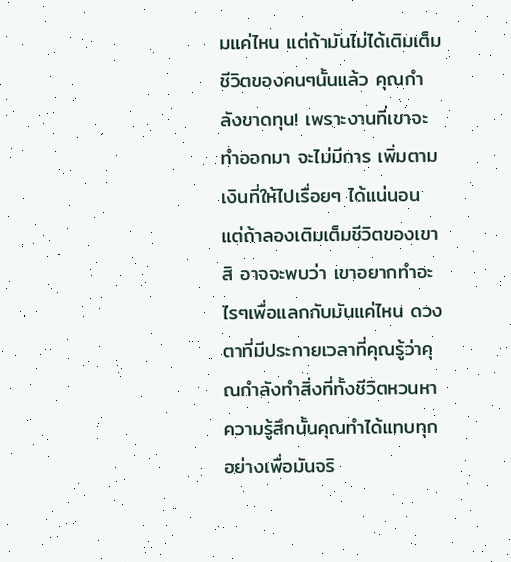มแค่ไหน แต่ถ้ามันไม่ได้เติมเต็มชีวิตของคนๆนั้นแล้ว คุณกำลังขาดทุน! เพราะงานที่เขาจะทำออกมา จะไม่มีการ เพิ่มตามเงินที่ให้ไปเรื่อยๆ ได้แน่นอน แต่ถ้าลองเติมเต็มชีวิตของเขาสิ อาจจะพบว่า เขาอยากทำอะไรๆเพื่อแลกกับมันแค่ไหน ดวงตาที่มีประกายเวลาที่คุณรู้ว่าคุณกำลังทำสิ่งที่ทั้งชีวิตหวนหา ความรู้สึกนั้นคุณทำได้แทบทุกอย่างเพื่อมันจริ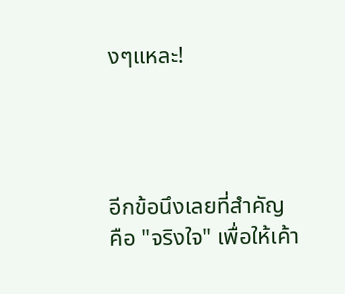งๆแหละ!




อีกข้อนึงเลยที่สำคัญ
คือ "จริงใจ" เพื่อให้เค้า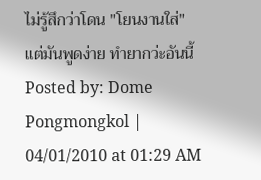ไม่รู้สึกว่าโดน "โยนงานใส่"
แต่มันพูดง่าย ทำยากว่ะอันนี้
Posted by: Dome Pongmongkol | 04/01/2010 at 01:29 AM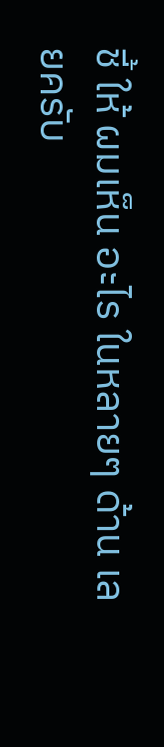ชี้ ให้ ผมเห็น อะไร ในหลายๆ ด้าน เลยครับ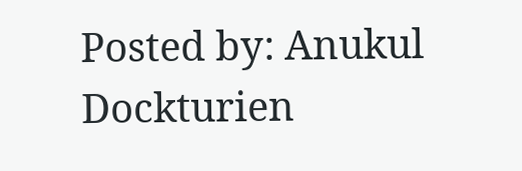Posted by: Anukul Dockturien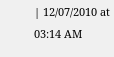| 12/07/2010 at 03:14 AM